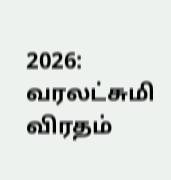2026: வரலட்சுமி விரதம்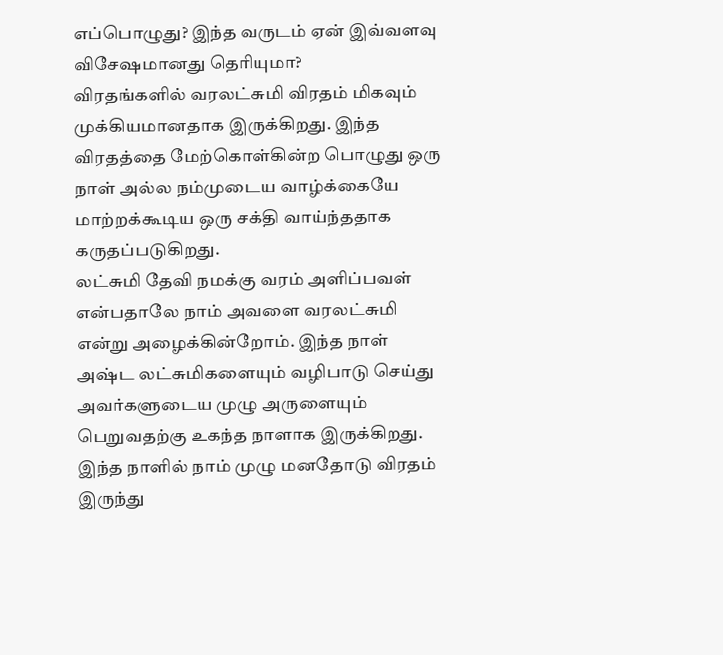எப்பொழுது? இந்த வருடம் ஏன் இவ்வளவு விசேஷமானது தெரியுமா?
விரதங்களில் வரலட்சுமி விரதம் மிகவும் முக்கியமானதாக இருக்கிறது. இந்த விரதத்தை மேற்கொள்கின்ற பொழுது ஒரு நாள் அல்ல நம்முடைய வாழ்க்கையே மாற்றக்கூடிய ஒரு சக்தி வாய்ந்ததாக கருதப்படுகிறது.
லட்சுமி தேவி நமக்கு வரம் அளிப்பவள் என்பதாலே நாம் அவளை வரலட்சுமி என்று அழைக்கின்றோம். இந்த நாள் அஷ்ட லட்சுமிகளையும் வழிபாடு செய்து அவர்களுடைய முழு அருளையும் பெறுவதற்கு உகந்த நாளாக இருக்கிறது.
இந்த நாளில் நாம் முழு மனதோடு விரதம் இருந்து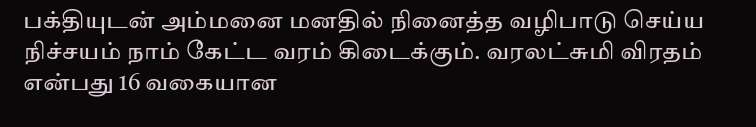பக்தியுடன் அம்மனை மனதில் நினைத்த வழிபாடு செய்ய நிச்சயம் நாம் கேட்ட வரம் கிடைக்கும். வரலட்சுமி விரதம் என்பது 16 வகையான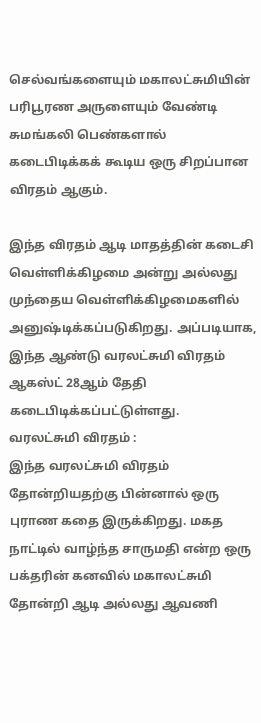செல்வங்களையும் மகாலட்சுமியின் பரிபூரண அருளையும் வேண்டி சுமங்கலி பெண்களால் கடைபிடிக்கக் கூடிய ஒரு சிறப்பான விரதம் ஆகும்.

இந்த விரதம் ஆடி மாதத்தின் கடைசி வெள்ளிக்கிழமை அன்று அல்லது முந்தைய வெள்ளிக்கிழமைகளில் அனுஷ்டிக்கப்படுகிறது. அப்படியாக, இந்த ஆண்டு வரலட்சுமி விரதம் ஆகஸ்ட் 28ஆம் தேதி கடைபிடிக்கப்பட்டுள்ளது.
வரலட்சுமி விரதம் :
இந்த வரலட்சுமி விரதம் தோன்றியதற்கு பின்னால் ஒரு புராண கதை இருக்கிறது. மகத நாட்டில் வாழ்ந்த சாருமதி என்ற ஒரு பக்தரின் கனவில் மகாலட்சுமி தோன்றி ஆடி அல்லது ஆவணி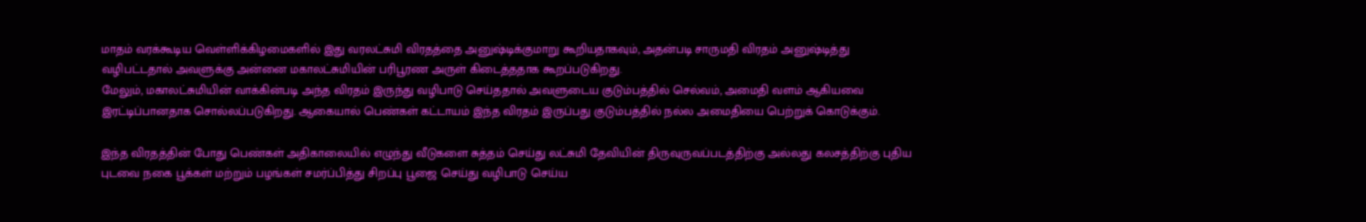மாதம் வரக்கூடிய வெள்ளிக்கிழமைகளில் இது வரலட்சுமி விரதத்தை அனுஷ்டிக்குமாறு கூறியதாகவும், அதன்படி சாருமதி விரதம் அனுஷ்டித்து வழிபட்டதால் அவளுக்கு அன்னை மகாலட்சுமியின் பரிபூரண அருள் கிடைத்ததாக கூறப்படுகிறது.
மேலும், மகாலட்சுமியின் வாக்கின்படி அந்த விரதம் இருந்து வழிபாடு செய்ததால் அவளுடைய குடும்பத்தில் செல்வம், அமைதி வளம் ஆகியவை இரட்டிப்பானதாக சொல்லப்படுகிறது. ஆகையால் பெண்கள் கட்டாயம் இந்த விரதம் இருப்பது குடும்பத்தில் நல்ல அமைதியை பெற்றுக் கொடுக்கும்.

இந்த விரதத்தின் போது பெண்கள் அதிகாலையில் எழுந்து வீடுகளை சுத்தம் செய்து லட்சுமி தேவியின் திருவுருவப்படத்திற்கு அல்லது கலசத்திற்கு புதிய புடவை நகை பூக்கள் மற்றும் பழங்கள் சமர்ப்பித்து சிறப்பு பூஜை செய்து வழிபாடு செய்ய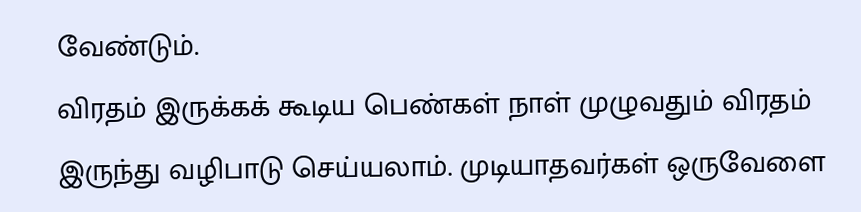வேண்டும்.
விரதம் இருக்கக் கூடிய பெண்கள் நாள் முழுவதும் விரதம் இருந்து வழிபாடு செய்யலாம். முடியாதவர்கள் ஒருவேளை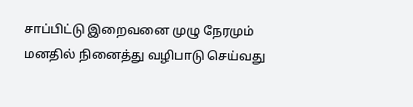சாப்பிட்டு இறைவனை முழு நேரமும் மனதில் நினைத்து வழிபாடு செய்வது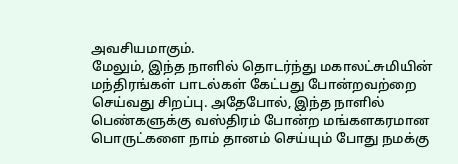அவசியமாகும்.
மேலும், இந்த நாளில் தொடர்ந்து மகாலட்சுமியின் மந்திரங்கள் பாடல்கள் கேட்பது போன்றவற்றை செய்வது சிறப்பு. அதேபோல், இந்த நாளில் பெண்களுக்கு வஸ்திரம் போன்ற மங்களகரமான பொருட்களை நாம் தானம் செய்யும் போது நமக்கு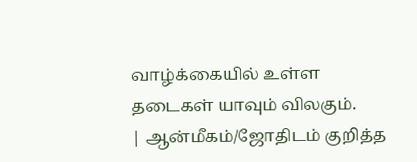வாழ்க்கையில் உள்ள தடைகள் யாவும் விலகும்.
| ஆன்மீகம்/ஜோதிடம் குறித்த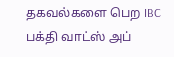தகவல்களை பெற IBC பக்தி வாட்ஸ் அப்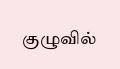குழுவில்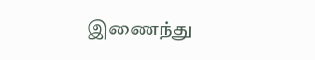இணைந்து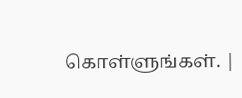கொள்ளுங்கள். |